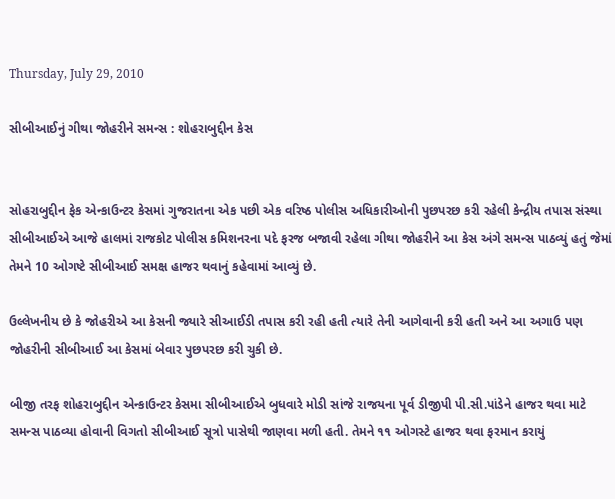Thursday, July 29, 2010

સીબીઆઈનું ગીથા જોહરીને સમન્સ : શોહરાબુદ્દીન કેસ


સોહરાબુદ્દીન ફેક એન્કાઉન્ટર કેસમાં ગુજરાતના એક પછી એક વરિષ્ઠ પોલીસ અધિકારીઓની પુછપરછ કરી રહેલી કેન્દ્રીય તપાસ સંસ્થા સીબીઆઈએ આજે હાલમાં રાજકોટ પોલીસ કમિશનરના પદે ફરજ બજાવી રહેલા ગીથા જોહરીને આ કેસ અંગે સમન્સ પાઠવ્યું હતું જેમાં તેમને 10 ઓગષ્ટે સીબીઆઈ સમક્ષ હાજર થવાનું કહેવામાં આવ્યું છે.

ઉલ્લેખનીય છે કે જોહરીએ આ કેસની જ્યારે સીઆઈડી તપાસ કરી રહી હતી ત્યારે તેની આગેવાની કરી હતી અને આ અગાઉ પણ જોહરીની સીબીઆઈ આ કેસમાં બેવાર પુછપરછ કરી ચુકી છે.

બીજી તરફ શોહરાબુદ્દીન એન્કાઉન્ટર કેસમા સીબીઆઈએ બુધવારે મોડી સાંજે રાજયના પૂર્વ ડીજીપી પી.સી.પાંડેને હાજર થવા માટે સમન્સ પાઠવ્યા હોવાની વિગતો સીબીઆઈ સૂત્રો પાસેથી જાણવા મળી હતી. તેમને ૧૧ ઓગસ્ટે હાજર થવા ફરમાન કરાયું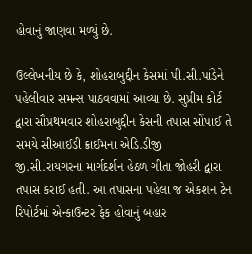હોવાનું જાણવા મળ્યું છે.

ઉલ્લેખનીય છે કે, શોહરાબુદ્દીન કેસમાં પી.સી.પાંડેને પહેલીવાર સમન્સ પાઠવવામાં આવ્યા છે. સુપ્રીમ કોર્ટ દ્વારા સૌપ્રથમવાર શોહરાબુદ્દીન કેસની તપાસ સોંપાઈ તે સમયે સીઆઈડી ક્રાઈમના એડિ.ડીજી જી.સી.રાયગરના માર્ગદર્શન હેઠળ ગીતા જોહરી દ્વારા તપાસ કરાઈ હતી. આ તપાસના પહેલા જ એકશન ટેન રિપોર્ટમાં એન્કાઉન્ટર ફેક હોવાનું બહાર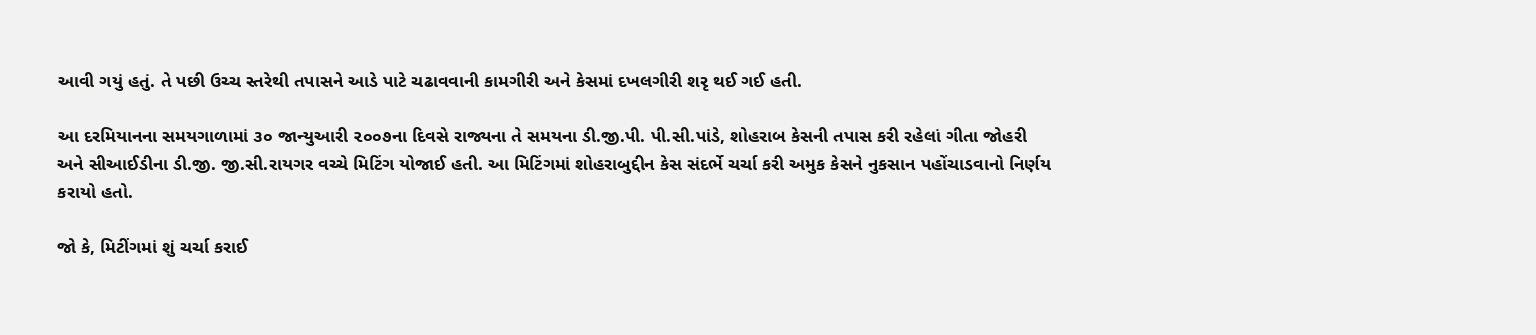આવી ગયું હતું. તે પછી ઉચ્ચ સ્તરેથી તપાસને આડે પાટે ચઢાવવાની કામગીરી અને કેસમાં દખલગીરી શરૃ થઈ ગઈ હતી.

આ દરમિયાનના સમયગાળામાં ૩૦ જાન્યુઆરી ૨૦૦૭ના દિવસે રાજ્યના તે સમયના ડી.જી.પી. પી.સી.પાંડે, શોહરાબ કેસની તપાસ કરી રહેલાં ગીતા જોહરી અને સીઆઈડીના ડી.જી. જી.સી.રાયગર વચ્ચે મિટિંગ યોજાઈ હતી. આ મિટિંગમાં શોહરાબુદ્દીન કેસ સંદર્ભે ચર્ચા કરી અમુક કેસને નુકસાન પહોંચાડવાનો નિર્ણય કરાયો હતો.

જો કે, મિટીંગમાં શું ચર્ચા કરાઈ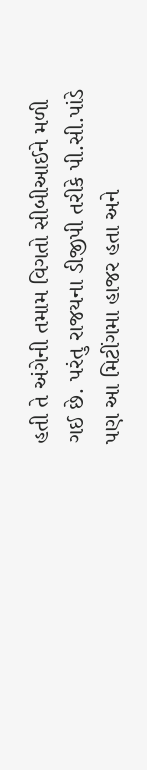હતી તે અંગેની તમામ વિગતો સીબીઆઈને મળી ગઈ છે. પરંતુ રાજયના ડીજીપી તરીકે પી.સી.પાંડે પણ આ મિટીંગમા હાજર હતા અને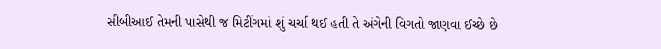સીબીઆઈ તેમની પાસેથી જ મિટીંગમાં શું ચર્ચા થઈ હતી તે અંગેની વિગતો જાણવા ઈચ્છે છે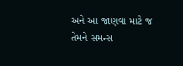અને આ જાણવા માટે જ તેમને સમન્સ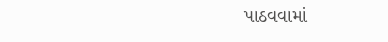પાઠવવામાં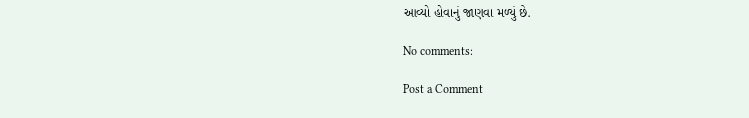આવ્યો હોવાનું જાણવા મળ્યું છે.

No comments:

Post a Comment